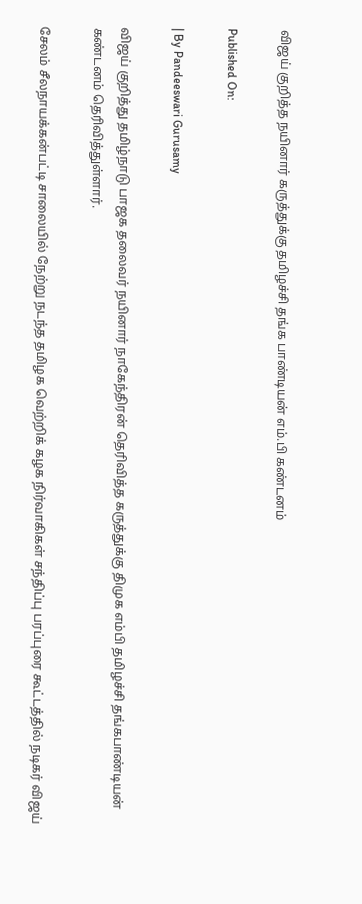விஜய் குறித்த நயினார் கருத்துக்கு தமிழச்சி தங்க பாண்டியன் எம்.பி கண்டனம்

Published On:

| By Pandeeswari Gurusamy

விஜய் குறித்து தமிழ்நாடு பாஜக தலைவர் நயினார் நாகேந்திரன் தெரிவித்த கருத்துக்கு திமுக எம்பி தமிழச்சி தங்கபாண்டியன் கண்டனம் தெரிவித்துள்ளார்.

சேலம் சீலநாயக்கன்பட்டி சாலையில் நேற்று நடந்த தமிழக வெற்றிக் கழக நிர்வாகிகள் சந்திப்பு பரப்புரை கூட்டத்தில் நடிகர் விஜய்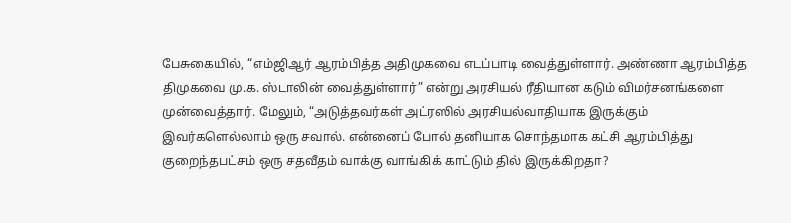பேசுகையில், “எம்ஜிஆர் ஆரம்பித்த அதிமுகவை எடப்பாடி வைத்துள்ளார். அண்ணா ஆரம்பித்த திமுகவை மு.க. ஸ்டாலின் வைத்துள்ளார்” என்று அரசியல் ரீதியான கடும் விமர்சனங்களை முன்வைத்தார். மேலும், “அடுத்தவர்கள் அட்ரஸில் அரசியல்வாதியாக இருக்கும் இவர்களெல்லாம் ஒரு சவால். என்னைப் போல் தனியாக சொந்தமாக கட்சி ஆரம்பித்து குறைந்தபட்சம் ஒரு சதவீதம் வாக்கு வாங்கிக் காட்டும் தில் இருக்கிறதா?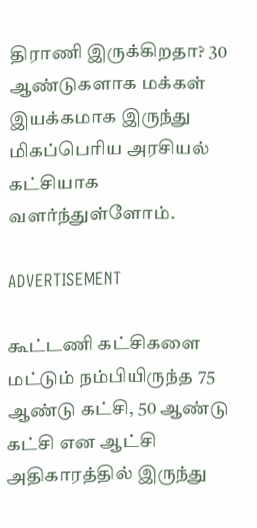திராணி இருக்கிறதா? 30 ஆண்டுகளாக மக்கள் இயக்கமாக இருந்து மிகப்பெரிய அரசியல் கட்சியாக வளர்ந்துள்ளோம்.

ADVERTISEMENT

கூட்டணி கட்சிகளை மட்டும் நம்பியிருந்த 75 ஆண்டு கட்சி, 50 ஆண்டு கட்சி என ஆட்சி அதிகாரத்தில் இருந்து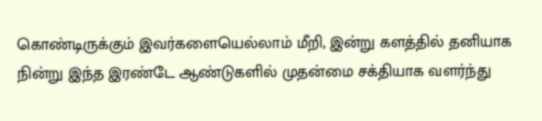கொண்டிருக்கும் இவர்களையெல்லாம் மீறி, இன்று களத்தில் தனியாக நின்று இந்த இரண்டே ஆண்டுகளில் முதன்மை சக்தியாக வளர்ந்து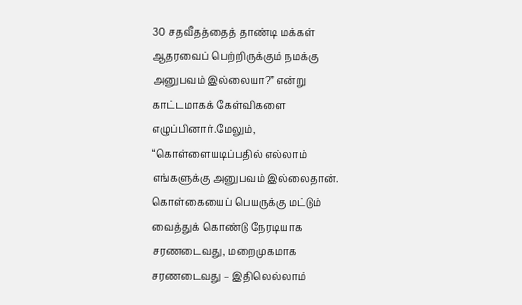30 சதவீதத்தைத் தாண்டி மக்கள் ஆதரவைப் பெற்றிருக்கும் நமக்கு அனுபவம் இல்லையா?” என்று காட்டமாகக் கேள்விகளை எழுப்பினார்.மேலும், “கொள்ளையடிப்பதில் எல்லாம் எங்களுக்கு அனுபவம் இல்லைதான். கொள்கையைப் பெயருக்கு மட்டும் வைத்துக் கொண்டு நேரடியாக சரணடைவது, மறைமுகமாக சரணடைவது – இதிலெல்லாம்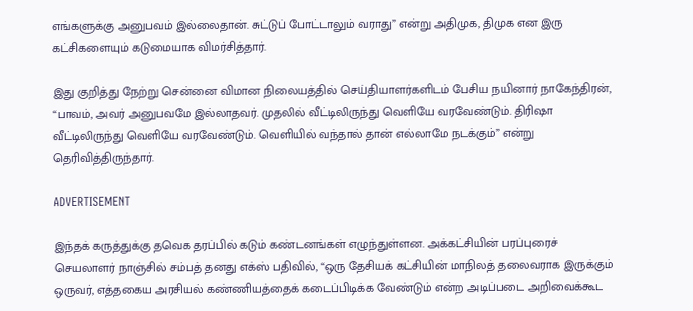எங்களுக்கு அனுபவம் இல்லைதான். சுட்டுப் போட்டாலும் வராது” என்று அதிமுக, திமுக என இரு கட்சிகளையும் கடுமையாக விமர்சித்தார்.

இது குறித்து நேற்று சென்னை விமான நிலையத்தில் செய்தியாளர்களிடம் பேசிய நயினார் நாகேந்திரன், “பாவம், அவர் அனுபவமே இல்லாதவர். முதலில் வீட்டிலிருந்து வெளியே வரவேண்டும். திரிஷா வீட்டிலிருந்து வெளியே வரவேண்டும். வெளியில் வந்தால் தான் எல்லாமே நடக்கும்” என்று தெரிவித்திருந்தார்.

ADVERTISEMENT

இந்தக் கருத்துக்கு தவெக தரப்பில் கடும் கண்டனங்கள் எழுந்துள்ளன. அக்கட்சியின் பரப்புரைச் செயலாளர் நாஞ்சில் சம்பத் தனது எக்ஸ் பதிவில், “ஒரு தேசியக் கட்சியின் மாநிலத் தலைவராக இருக்கும் ஒருவர், எத்தகைய அரசியல் கண்ணியத்தைக் கடைப்பிடிக்க வேண்டும் என்ற அடிப்படை அறிவைக்கூட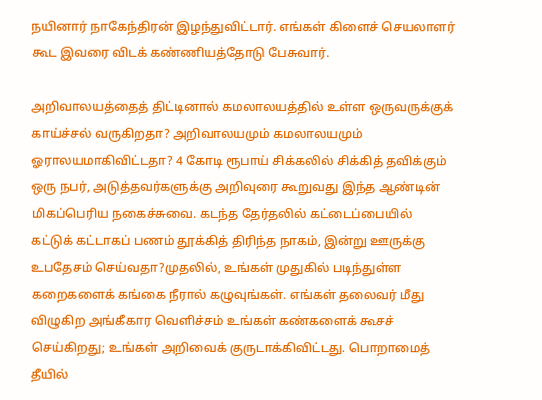நயினார் நாகேந்திரன் இழந்துவிட்டார். எங்கள் கிளைச் செயலாளர் கூட இவரை விடக் கண்ணியத்தோடு பேசுவார்.

அறிவாலயத்தைத் திட்டினால் கமலாலயத்தில் உள்ள ஒருவருக்குக் காய்ச்சல் வருகிறதா? அறிவாலயமும் கமலாலயமும் ஓராலயமாகிவிட்டதா? 4 கோடி ரூபாய் சிக்கலில் சிக்கித் தவிக்கும் ஒரு நபர், அடுத்தவர்களுக்கு அறிவுரை கூறுவது இந்த ஆண்டின் மிகப்பெரிய நகைச்சுவை. கடந்த தேர்தலில் கட்டைப்பையில் கட்டுக் கட்டாகப் பணம் தூக்கித் திரிந்த நாகம், இன்று ஊருக்கு உபதேசம் செய்வதா?முதலில், உங்கள் முதுகில் படிந்துள்ள கறைகளைக் கங்கை நீரால் கழுவுங்கள். எங்கள் தலைவர் மீது விழுகிற அங்கீகார வெளிச்சம் உங்கள் கண்களைக் கூசச் செய்கிறது; உங்கள் அறிவைக் குருடாக்கிவிட்டது. பொறாமைத் தீயில்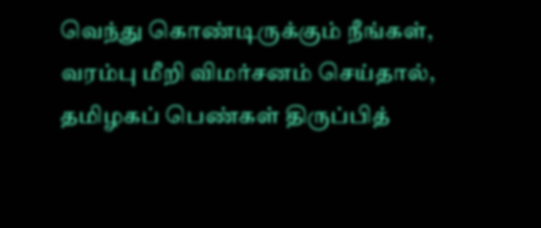வெந்து கொண்டிருக்கும் நீங்கள், வரம்பு மீறி விமர்சனம் செய்தால், தமிழகப் பெண்கள் திருப்பித்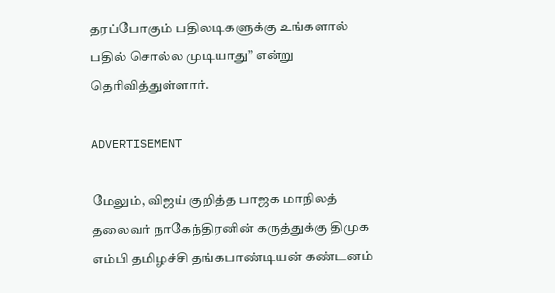தரப்போகும் பதிலடிகளுக்கு உங்களால் பதில் சொல்ல முடியாது” என்று தெரிவித்துள்ளார்.

ADVERTISEMENT

மேலும், விஜய் குறித்த பாஜக மாநிலத் தலைவர் நாகேந்திரனின் கருத்துக்கு திமுக எம்பி தமிழச்சி தங்கபாண்டியன் கண்டனம்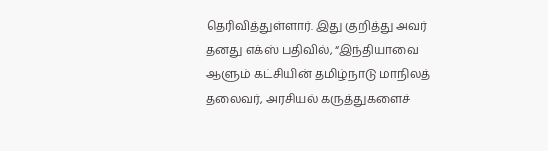தெரிவித்துள்ளார். இது குறித்து அவர் தனது எக்ஸ் பதிவில், “இந்தியாவை ஆளும் கட்சியின் தமிழ்நாடு மாநிலத் தலைவர், அரசியல் கருத்துகளைச்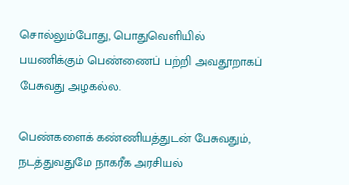சொல்லும்போது, பொதுவெளியில் பயணிக்கும் பெண்ணைப் பற்றி அவதூறாகப் பேசுவது அழகல்ல.

பெண்களைக் கண்ணியத்துடன் பேசுவதும், நடத்துவதுமே நாகரீக அரசியல்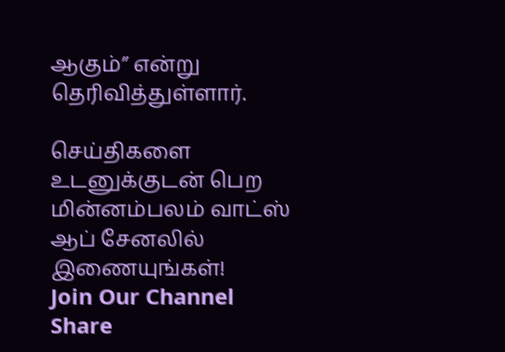ஆகும்” என்று தெரிவித்துள்ளார்.

செய்திகளை உடனுக்குடன் பெற மின்னம்பலம் வாட்ஸ் ஆப் சேனலில் இணையுங்கள்!
Join Our Channel
Share